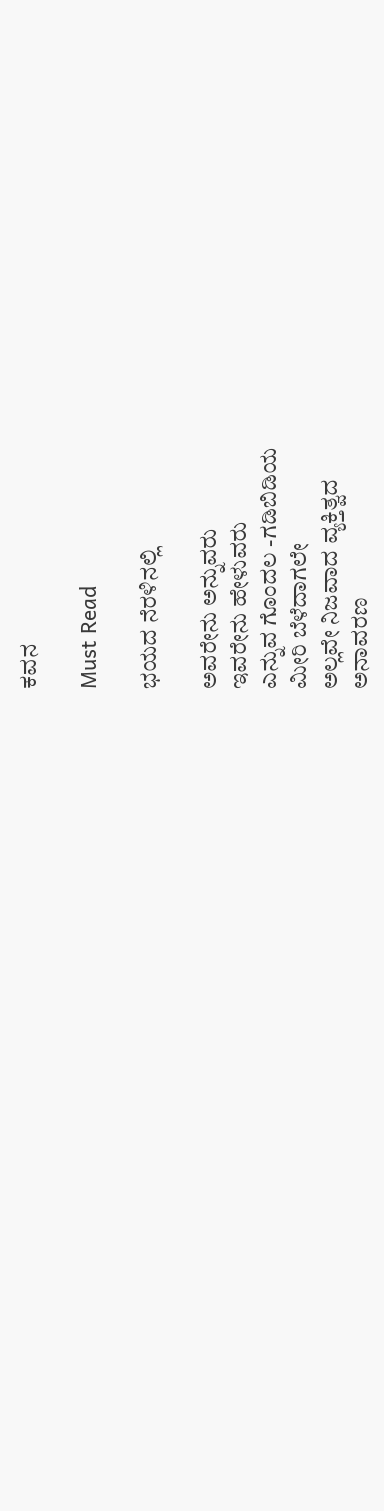ಕವನ

Must Read

ಭಯದ ನೆರಳಿನಲ್ಲಿ

ಅವರೇನು ಅನ್ನುವರು
ಇವರೇನು ಹೇಳುವರು
ಎನ್ನುವ ಗೊಂದಲ -ಗಡಿಬಿಡಿಯ
ಮೀರಿ ಬೆಳೆದಾಗಲೇ
ಅಲ್ಲವೇ ನಿಜವಾದ ವ್ಯಕ್ತಿತ್ವದ
ಅನಾವರಣ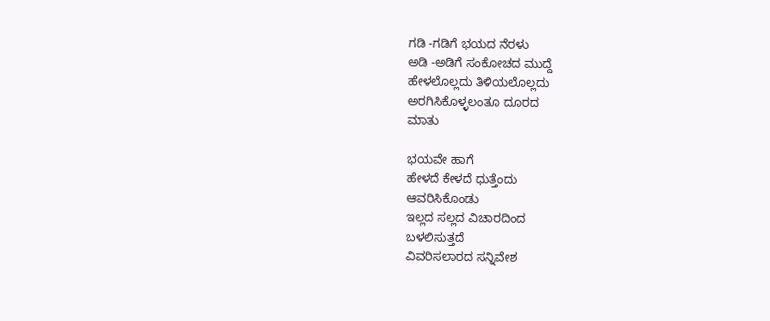ಗಡಿ -ಗಡಿಗೆ ಭಯದ ನೆರಳು
ಅಡಿ -ಅಡಿಗೆ ಸಂಕೋಚದ ಮುದ್ದೆ
ಹೇಳಲೊಲ್ಲದು ತಿಳಿಯಲೊಲ್ಲದು
ಅರಗಿಸಿಕೊಳ್ಳಲಂತೂ ದೂರದ
ಮಾತು

ಭಯವೇ ಹಾಗೆ
ಹೇಳದೆ ಕೇಳದೆ ಧುತ್ತೆಂದು
ಆವರಿಸಿಕೊಂಡು
ಇಲ್ಲದ ಸಲ್ಲದ ವಿಚಾರದಿಂದ
ಬಳಲಿಸುತ್ತದೆ
ವಿವರಿಸಲಾರದ ಸನ್ನಿವೇಶ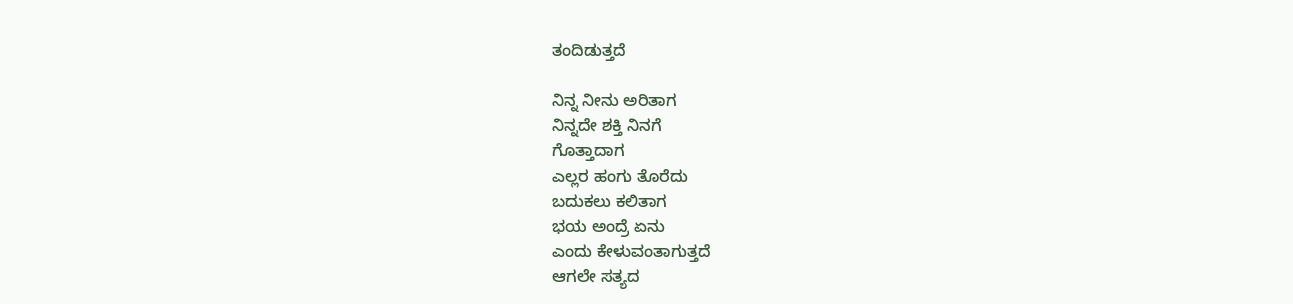ತಂದಿಡುತ್ತದೆ

ನಿನ್ನ ನೀನು ಅರಿತಾಗ
ನಿನ್ನದೇ ಶಕ್ತಿ ನಿನಗೆ
ಗೊತ್ತಾದಾಗ
ಎಲ್ಲರ ಹಂಗು ತೊರೆದು
ಬದುಕಲು ಕಲಿತಾಗ
ಭಯ ಅಂದ್ರೆ ಏನು
ಎಂದು ಕೇಳುವಂತಾಗುತ್ತದೆ
ಆಗಲೇ ಸತ್ಯದ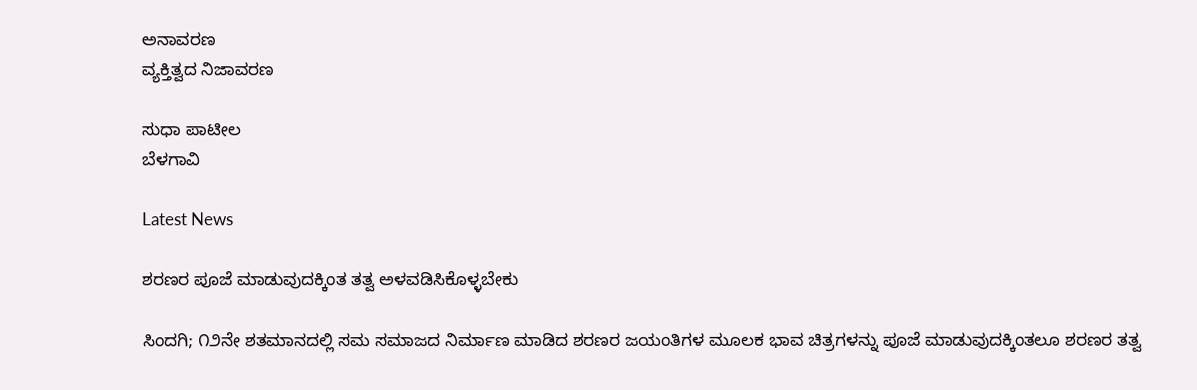ಅನಾವರಣ
ವ್ಯಕ್ತಿತ್ವದ ನಿಜಾವರಣ

ಸುಧಾ ಪಾಟೀಲ
ಬೆಳಗಾವಿ

Latest News

ಶರಣರ ಪೂಜೆ ಮಾಡುವುದಕ್ಕಿಂತ ತತ್ವ ಅಳವಡಿಸಿಕೊಳ್ಳಬೇಕು

ಸಿಂದಗಿ; ೧೨ನೇ ಶತಮಾನದಲ್ಲಿ ಸಮ ಸಮಾಜದ ನಿರ್ಮಾಣ ಮಾಡಿದ ಶರಣರ ಜಯಂತಿಗಳ ಮೂಲಕ ಭಾವ ಚಿತ್ರಗಳನ್ನು ಪೂಜೆ ಮಾಡುವುದಕ್ಕಿಂತಲೂ ಶರಣರ ತತ್ವ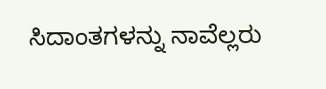ಸಿದಾಂತಗಳನ್ನು ನಾವೆಲ್ಲರು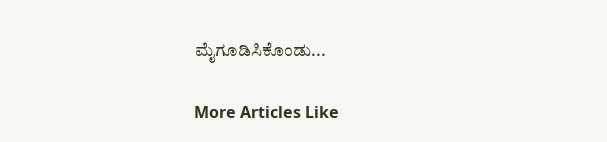ಮೈಗೂಡಿಸಿಕೊಂಡು...

More Articles Like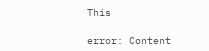This

error: Content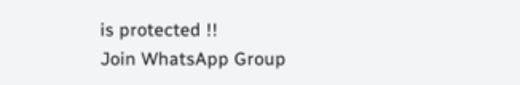is protected !!
Join WhatsApp Group